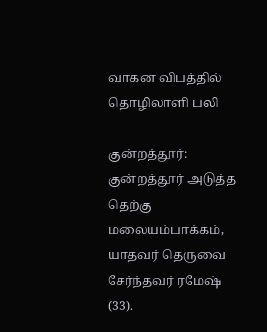வாகன விபத்தில் தொழிலாளி பலி

குன்றத்தூர்: குன்றத்தூர் அடுத்த தெற்கு மலையம்பாக்கம், யாதவர் தெருவை சேர்ந்தவர் ரமேஷ் (33).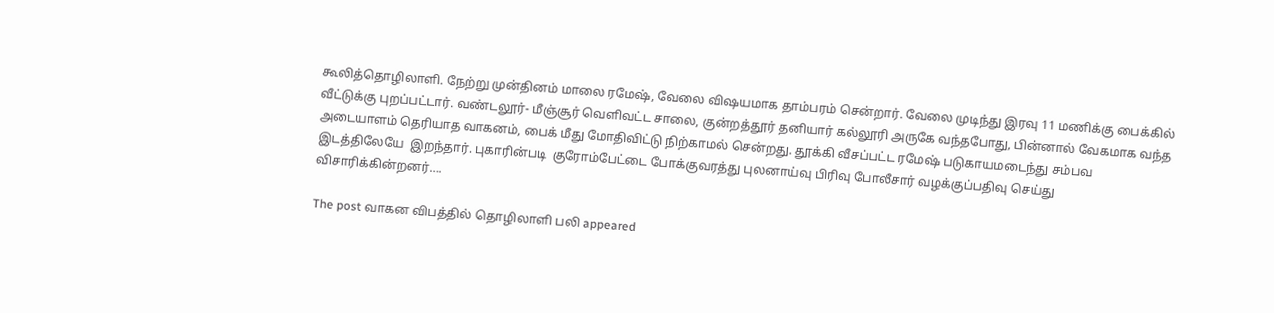கூலித்தொழிலாளி. நேற்று முன்தினம் மாலை ரமேஷ், வேலை விஷயமாக தாம்பரம் சென்றார். வேலை முடிந்து இரவு 11 மணிக்கு பைக்கில் வீட்டுக்கு புறப்பட்டார். வண்டலூர்- மீஞ்சூர் வெளிவட்ட சாலை, குன்றத்தூர் தனியார் கல்லூரி அருகே வந்தபோது, பின்னால் வேகமாக வந்த அடையாளம் தெரியாத வாகனம், பைக் மீது மோதிவிட்டு நிற்காமல் சென்றது. தூக்கி வீசப்பட்ட ரமேஷ் படுகாயமடைந்து சம்பவ இடத்திலேயே  இறந்தார். புகாரின்படி  குரோம்பேட்டை போக்குவரத்து புலனாய்வு பிரிவு போலீசார் வழக்குப்பதிவு செய்து விசாரிக்கின்றனர்….

The post வாகன விபத்தில் தொழிலாளி பலி appeared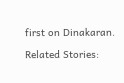first on Dinakaran.

Related Stories: